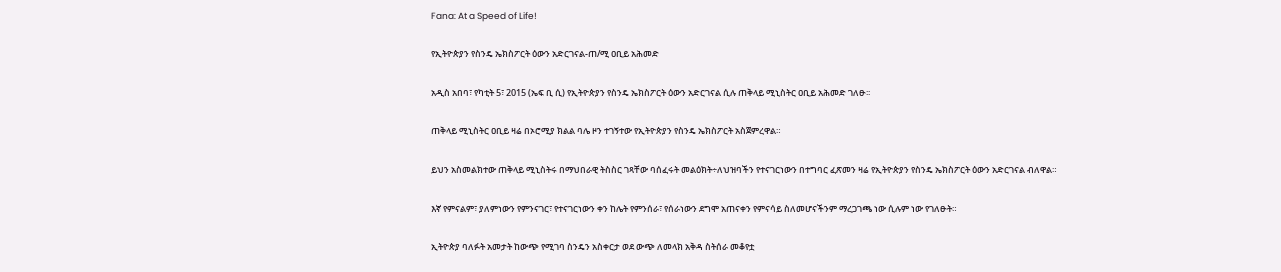Fana: At a Speed of Life!

የኢትዮጵያን የስንዴ ኤክስፖርት ዕውን አድርገናል-ጠ/ሚ ዐቢይ አሕመድ

አዲስ አበባ፣ የካቲት 5፣ 2015 (ኤፍ ቢ ሲ) የኢትዮጵያን የስንዴ ኤክስፖርት ዕውን አድርገናል ሲሉ ጠቅላይ ሚኒስትር ዐቢይ አሕመድ ገለፁ፡፡

ጠቅላይ ሚኒስትር ዐቢይ ዛሬ በኦሮሚያ ክልል ባሌ ዞን ተገኝተው የኢትዮጵያን የስንዴ ኤክስፖርት አስጀምረዋል።

ይህን አስመልክተው ጠቅላይ ሚኒስትሩ በማህበራዊ ትስስር ገጻቸው ባሰፈሩት መልዕክት÷ለህዝባችን የተናገርነውን በተግባር ፈጽመን ዛሬ የኢትዮጵያን የስንዴ ኤክስፖርት ዕውን አድርገናል ብለዋል።

እኛ የምናልም፣ ያለምነውን የምንናገር፣ የተናገርነውን ቀን ከሌት የምንሰራ፣ የሰራነውን ደግሞ አጠናቀን የምናሳይ ስለመሆናችንም ማረጋገጫ ነው ሲሉም ነው የገለፁት።

ኢትዮጵያ ባለፉት አመታት ከውጭ የሚገባ ስንዴን አስቀርታ ወደ ውጭ ለመላክ አቅዳ ስትሰራ መቆየቷ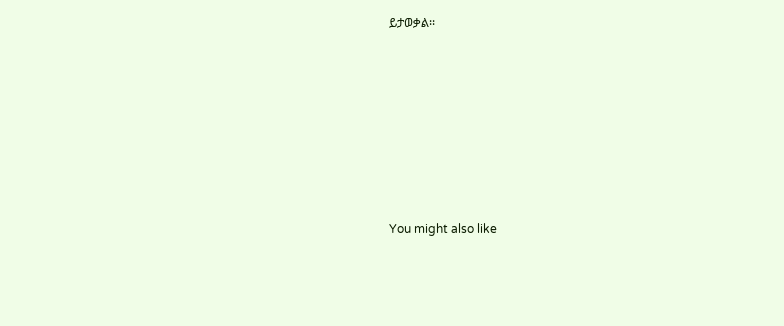ይታወቃል፡፡







You might also like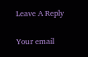Leave A Reply

Your email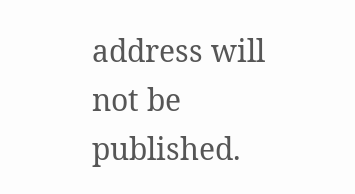address will not be published.